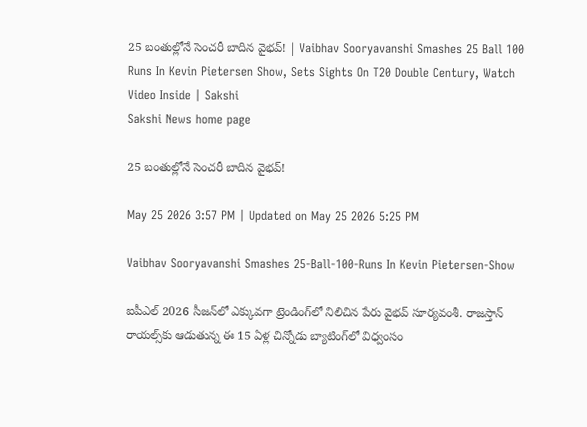25 బంతుల్లోనే సెంచరీ బాదిన వైభవ్‌! | Vaibhav Sooryavanshi Smashes 25 Ball 100 Runs In Kevin Pietersen Show, Sets Sights On T20 Double Century, Watch Video Inside | Sakshi
Sakshi News home page

25 బంతుల్లోనే సెంచరీ బాదిన వైభవ్‌!

May 25 2026 3:57 PM | Updated on May 25 2026 5:25 PM

Vaibhav Sooryavanshi Smashes 25-Ball-100-Runs In Kevin Pietersen-Show

ఐపీఎల్ 2026 సీజ‌న్‌లో ఎక్కువ‌గా ట్రెండింగ్‌లో నిలిచిన పేరు వైభ‌వ్ సూర్య‌వంశీ. రాజ‌స్తాన్ రాయ‌ల్స్‌కు ఆడుతున్న ఈ 15 ఏళ్ల చిన్నోడు బ్యాటింగ్‌లో విధ్వంసం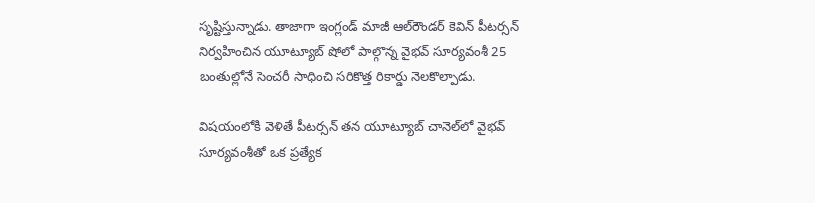సృష్టిస్తున్నాడు. తాజాగా ఇంగ్లండ్ మాజీ ఆల్‌రౌండ‌ర్ కెవిన్ పీట‌ర్స‌న్ నిర్వ‌హించిన యూట్యూబ్‌ షోలో పాల్గొన్న వైభ‌వ్ సూర్య‌వంశీ 25 బంతుల్లోనే సెంచ‌రీ సాధించి స‌రికొత్త రికార్డు నెల‌కొల్పాడు.

విష‌యంలోకి వెళితే పీట‌ర్స‌న్ త‌న యూట్యూబ్ చానెల్‌లో వైభ‌వ్ సూర్య‌వంశీతో ఒక ప్ర‌త్యేక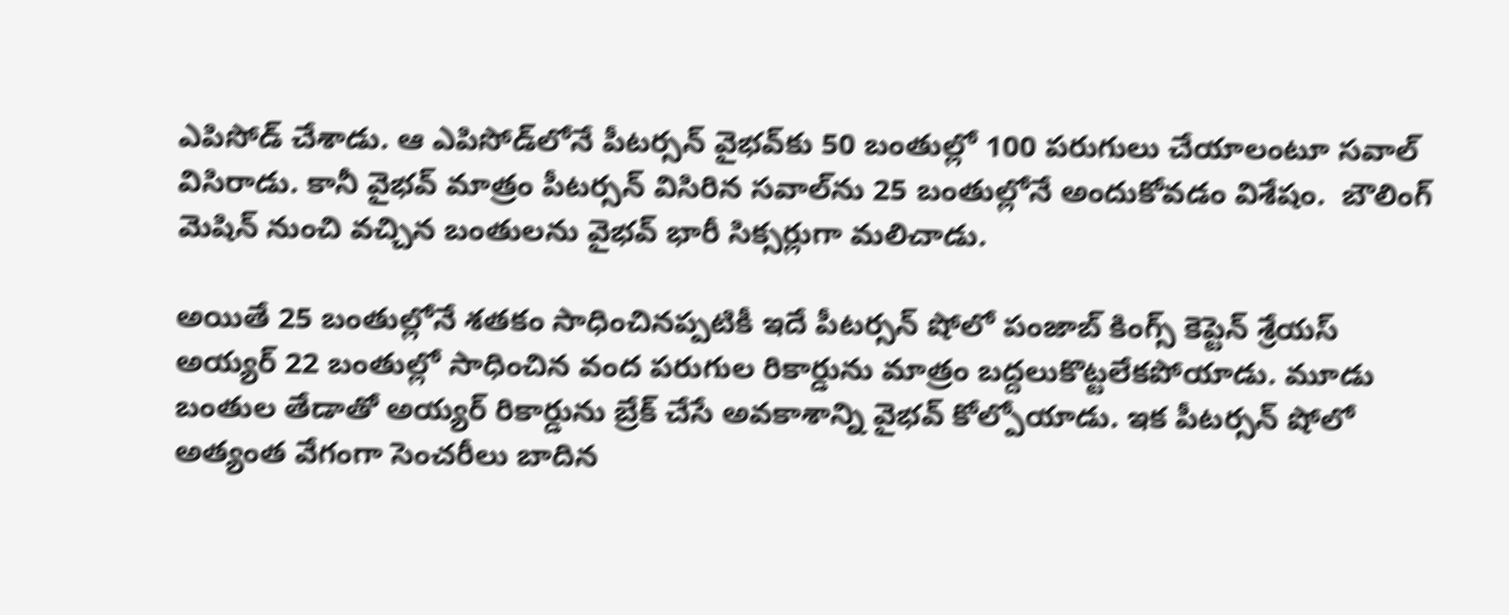ఎపిసోడ్ చేశాడు. ఆ ఎపిసోడ్‌లోనే పీట‌ర్స‌న్ వైభ‌వ్‌కు 50 బంతుల్లో 100 ప‌రుగులు చేయాలంటూ స‌వాల్ విసిరాడు. కానీ వైభ‌వ్ మాత్రం పీట‌ర్స‌న్ విసిరిన స‌వాల్‌ను 25 బంతుల్లోనే అందుకోవ‌డం విశేషం.  బౌలింగ్‌ మెషిన్ నుంచి వచ్చిన బంతుల‌ను వైభ‌వ్ భారీ సిక్స‌ర్లుగా మ‌లిచాడు.

అయితే 25 బంతుల్లోనే శ‌త‌కం సాధించిన‌ప్ప‌టికీ ఇదే పీట‌ర్స‌న్ షోలో పంజాబ్ కింగ్స్ కెప్టెన్ శ్రేయ‌స్ అయ్య‌ర్ 22 బంతుల్లో సాధించిన వంద ప‌రుగుల రికార్డును మాత్రం బ‌ద్ద‌లుకొట్ట‌లేక‌పోయాడు. మూడు బంతుల తేడాతో అయ్య‌ర్ రికార్డును బ్రేక్ చేసే అవ‌కాశాన్ని వైభ‌వ్ కోల్పోయాడు. ఇక పీట‌ర్స‌న్ షోలో అత్యంత వేగంగా సెంచ‌రీలు బాదిన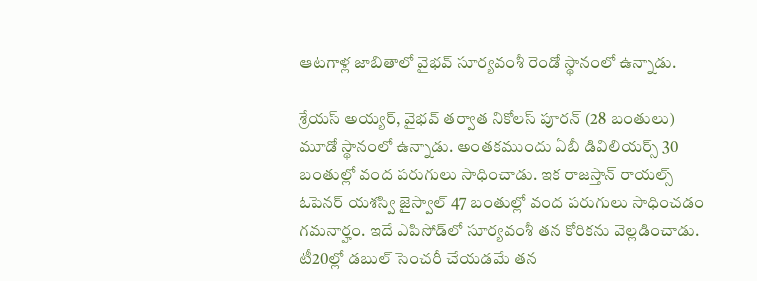ఆట‌గాళ్ల జాబితాలో వైభ‌వ్ సూర్య‌వంశీ రెండో స్థానంలో ఉన్నాడు.

శ్రేయ‌స్ అయ్య‌ర్‌, వైభ‌వ్ త‌ర్వాత నికోల‌స్ పూరన్ (28 బంతులు) మూడో స్థానంలో ఉన్నాడు. అంత‌క‌ముందు ఏబీ డివిలియ‌ర్స్ 30 బంతుల్లో వంద ప‌రుగులు సాధించాడు. ఇక రాజ‌స్తాన్ రాయ‌ల్స్ ఓపెన‌ర్ య‌శ‌స్వి జైస్వాల్ 47 బంతుల్లో వంద ప‌రుగులు సాధించ‌డం గ‌మ‌నార్హం. ఇదే ఎపిసోడ్‌లో సూర్య‌వంశీ త‌న కోరిక‌ను వెల్ల‌డించాడు. టీ20ల్లో డ‌బుల్ సెంచ‌రీ చేయ‌డ‌మే త‌న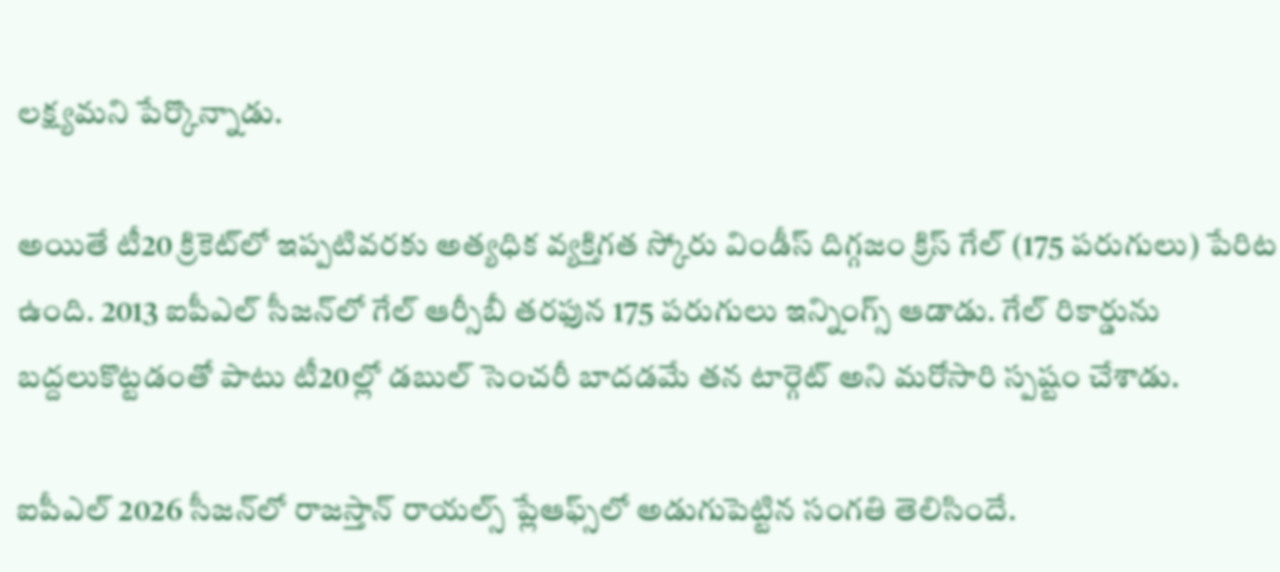ల‌క్ష్య‌మ‌ని పేర్కొన్నాడు.

అయితే టీ20 క్రికెట్‌లో ఇప్ప‌టివ‌ర‌కు అత్య‌ధిక వ్య‌క్తిగ‌త స్కోరు విండీస్ దిగ్గ‌జం క్రిస్ గేల్ (175 ప‌రుగులు) పేరిట ఉంది. 2013 ఐపీఎల్ సీజ‌న్‌లో గేల్ ఆర్సీబీ త‌ర‌ఫున 175 ప‌రుగులు ఇన్నింగ్స్ ఆడాడు. గేల్ రికార్డును బ‌ద్దలుకొట్ట‌డంతో పాటు టీ20ల్లో డ‌బుల్ సెంచ‌రీ బాద‌డ‌మే త‌న టార్గెట్ అని మ‌రోసారి స్ప‌ష్టం చేశాడు.

ఐపీఎల్ 2026 సీజ‌న్‌లో రాజ‌స్తాన్ రాయ‌ల్స్ ప్లేఆఫ్స్‌లో అడుగుపెట్టిన సంగ‌తి తెలిసిందే.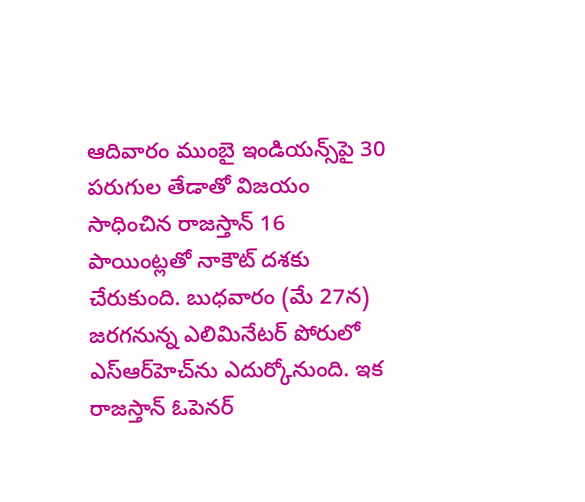ఆదివారం ముంబై ఇండియ‌న్స్‌పై 30 ప‌రుగుల తేడాతో విజ‌యం సాధించిన రాజ‌స్తాన్ 16 పాయింట్ల‌తో నాకౌట్ ద‌శ‌కు చేరుకుంది. బుధ‌వారం (మే 27న‌) జ‌ర‌గ‌నున్న ఎలిమినేట‌ర్ పోరులో ఎస్ఆర్‌హెచ్‌ను ఎదుర్కోనుంది. ఇక రాజ‌స్తాన్ ఓపెన‌ర్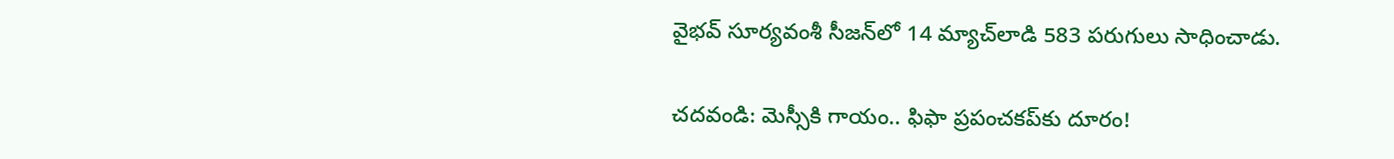వైభ‌వ్ సూర్య‌వంశీ సీజ‌న్‌లో 14 మ్యాచ్‌లాడి 583 ప‌రుగులు సాధించాడు.

చదవండి: మెస్సీకి గాయం.. ఫిఫా ప్ర‌పంచ‌కప్‌కు దూరం!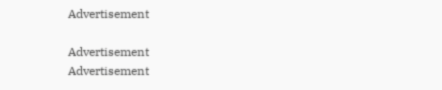Advertisement

Advertisement
Advertisement